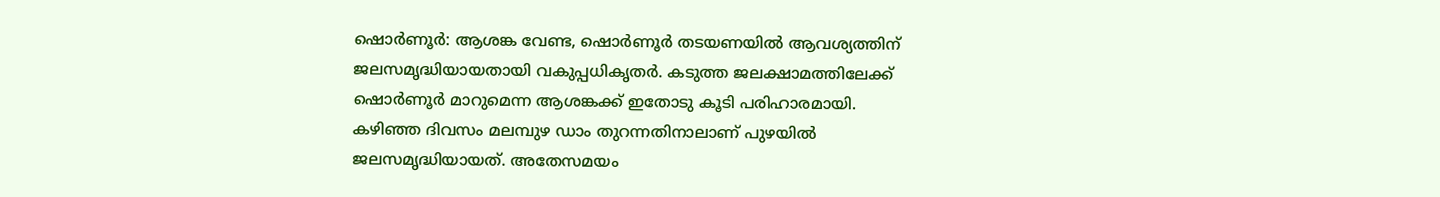ഷൊർണൂർ: ആശങ്ക വേണ്ട, ഷൊർണൂർ തടയണയിൽ ആവശ്യത്തിന് ജലസമൃദ്ധിയായതായി വകുപ്പധികൃതർ. കടുത്ത ജലക്ഷാമത്തിലേക്ക് ഷൊർണൂർ മാറുമെന്ന ആശങ്കക്ക് ഇതോടു കൂടി പരിഹാരമായി.
കഴിഞ്ഞ ദിവസം മലമ്പുഴ ഡാം തുറന്നതിനാലാണ് പുഴയിൽ ജലസമൃദ്ധിയായത്. അതേസമയം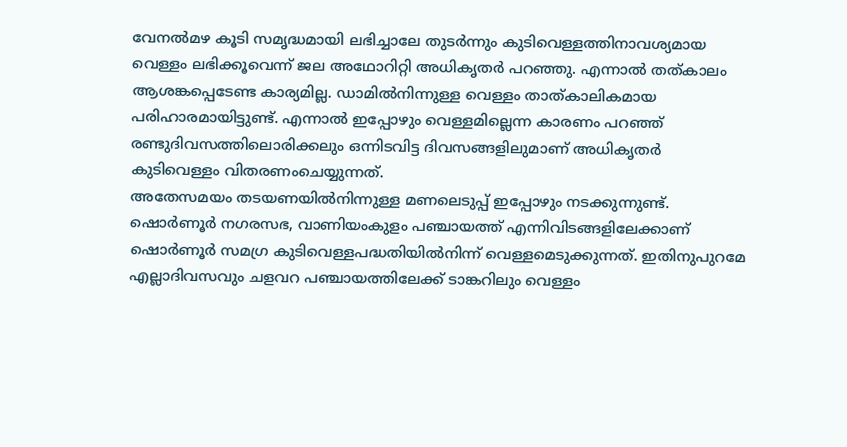വേനൽമഴ കൂടി സമൃദ്ധമായി ലഭിച്ചാലേ തുടർന്നും കുടിവെള്ളത്തിനാവശ്യമായ വെള്ളം ലഭിക്കൂവെന്ന് ജല അഥോറിറ്റി അധികൃതർ പറഞ്ഞു. എന്നാൽ തത്കാലം ആശങ്കപ്പെടേണ്ട കാര്യമില്ല. ഡാമിൽനിന്നുള്ള വെള്ളം താത്കാലികമായ പരിഹാരമായിട്ടുണ്ട്. എന്നാൽ ഇപ്പോഴും വെള്ളമില്ലെന്ന കാരണം പറഞ്ഞ് രണ്ടുദിവസത്തിലൊരിക്കലും ഒന്നിടവിട്ട ദിവസങ്ങളിലുമാണ് അധികൃതർ കുടിവെള്ളം വിതരണംചെയ്യുന്നത്.
അതേസമയം തടയണയിൽനിന്നുള്ള മണലെടുപ്പ് ഇപ്പോഴും നടക്കുന്നുണ്ട്. ഷൊർണൂർ നഗരസഭ, വാണിയംകുളം പഞ്ചായത്ത് എന്നിവിടങ്ങളിലേക്കാണ് ഷൊർണൂർ സമഗ്ര കുടിവെള്ളപദ്ധതിയിൽനിന്ന് വെള്ളമെടുക്കുന്നത്. ഇതിനുപുറമേ എല്ലാദിവസവും ചളവറ പഞ്ചായത്തിലേക്ക് ടാങ്കറിലും വെള്ളം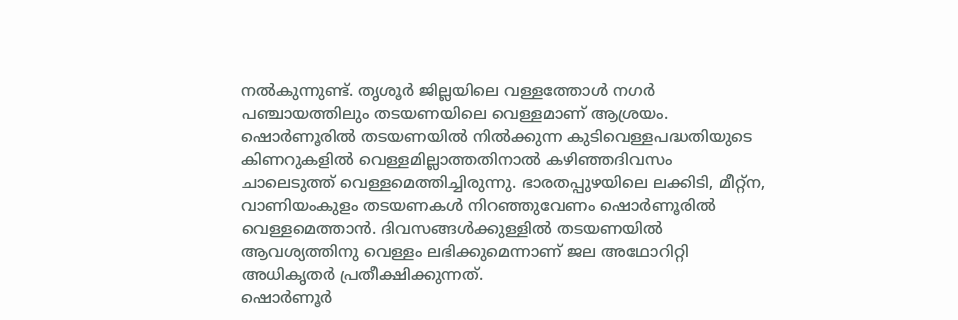നൽകുന്നുണ്ട്. തൃശൂർ ജില്ലയിലെ വള്ളത്തോൾ നഗർ പഞ്ചായത്തിലും തടയണയിലെ വെള്ളമാണ് ആശ്രയം.
ഷൊർണൂരിൽ തടയണയിൽ നിൽക്കുന്ന കുടിവെള്ളപദ്ധതിയുടെ കിണറുകളിൽ വെള്ളമില്ലാത്തതിനാൽ കഴിഞ്ഞദിവസം ചാലെടുത്ത് വെള്ളമെത്തിച്ചിരുന്നു. ഭാരതപ്പുഴയിലെ ലക്കിടി, മീറ്റ്ന, വാണിയംകുളം തടയണകൾ നിറഞ്ഞുവേണം ഷൊർണൂരിൽ വെള്ളമെത്താൻ. ദിവസങ്ങൾക്കുള്ളിൽ തടയണയിൽ ആവശ്യത്തിനു വെള്ളം ലഭിക്കുമെന്നാണ് ജല അഥോറിറ്റി അധികൃതർ പ്രതീക്ഷിക്കുന്നത്.
ഷൊർണൂർ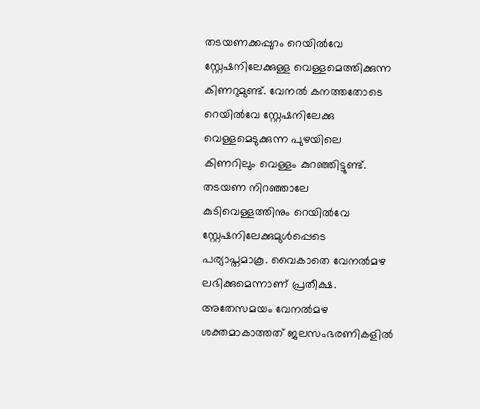തടയണക്കപ്പുറം റെയിൽവേ സ്റ്റേഷനിലേക്കുള്ള വെള്ളമെത്തിക്കുന്ന കിണറുമുണ്ട്. വേനൽ കനത്തതോടെ റെയിൽവേ സ്റ്റേഷനിലേക്കു വെള്ളമെടുക്കുന്ന പുഴയിലെ കിണറിലും വെള്ളം കുറഞ്ഞിട്ടുണ്ട്. തടയണ നിറഞ്ഞാലേ കുടിവെള്ളത്തിനും റെയിൽവേ സ്റ്റേഷനിലേക്കുമുൾപ്പെടെ പര്യാപ്തമാകൂ. വൈകാതെ വേനൽമഴ ലഭിക്കുമെന്നാണ് പ്രതീക്ഷ. അതേസമയം വേനൽമഴ ശക്തമാകാത്തത് ജലസംഭരണികളിൽ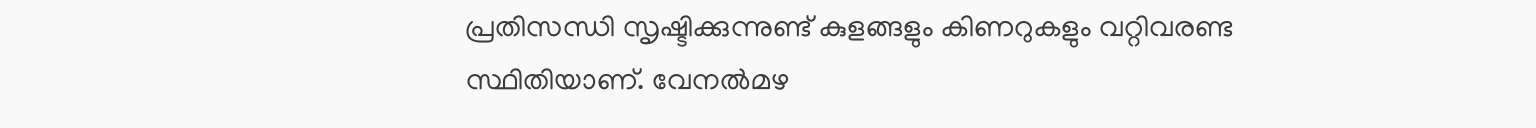പ്രതിസന്ധി സൃഷ്ടിക്കുന്നുണ്ട് കുളങ്ങളും കിണറുകളും വറ്റിവരണ്ട സ്ഥിതിയാണ്. വേനൽമഴ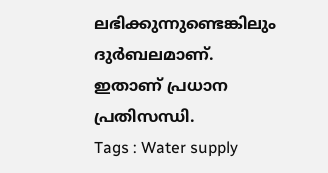ലഭിക്കുന്നുണ്ടെങ്കിലും ദുർബലമാണ്. ഇതാണ് പ്രധാന പ്രതിസന്ധി.
Tags : Water supply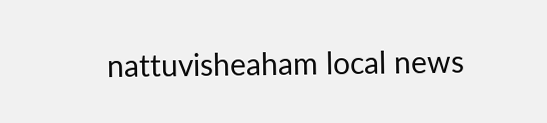nattuvisheaham local news